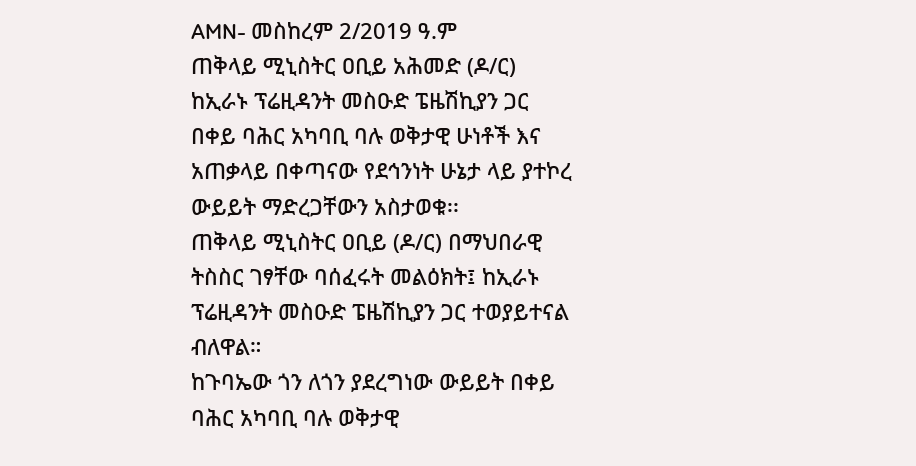AMN- መስከረም 2/2019 ዓ.ም
ጠቅላይ ሚኒስትር ዐቢይ አሕመድ (ዶ/ር) ከኢራኑ ፕሬዚዳንት መስዑድ ፔዜሽኪያን ጋር በቀይ ባሕር አካባቢ ባሉ ወቅታዊ ሁነቶች እና አጠቃላይ በቀጣናው የደኅንነት ሁኔታ ላይ ያተኮረ ውይይት ማድረጋቸውን አስታወቁ፡፡
ጠቅላይ ሚኒስትር ዐቢይ (ዶ/ር) በማህበራዊ ትስስር ገፃቸው ባሰፈሩት መልዕክት፤ ከኢራኑ ፕሬዚዳንት መስዑድ ፔዜሽኪያን ጋር ተወያይተናል ብለዋል።
ከጉባኤው ጎን ለጎን ያደረግነው ውይይት በቀይ ባሕር አካባቢ ባሉ ወቅታዊ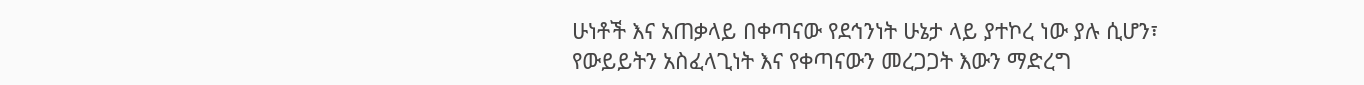ሁነቶች እና አጠቃላይ በቀጣናው የደኅንነት ሁኔታ ላይ ያተኮረ ነው ያሉ ሲሆን፣ የውይይትን አስፈላጊነት እና የቀጣናውን መረጋጋት እውን ማድረግ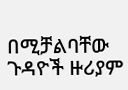በሚቻልባቸው ጉዳዮች ዙሪያም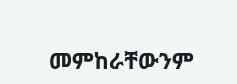መምከራቸውንም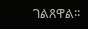ገልጸዋል፡፡